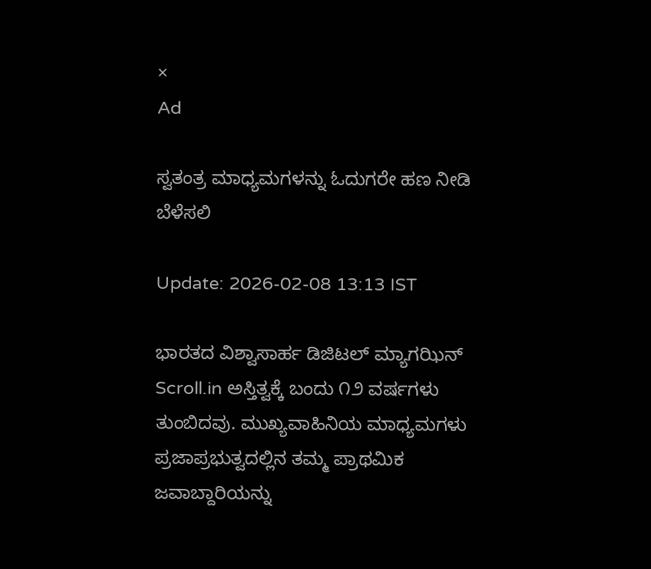×
Ad

ಸ್ವತಂತ್ರ ಮಾಧ್ಯಮಗಳನ್ನು ಓದುಗರೇ ಹಣ ನೀಡಿ ಬೆಳೆಸಲಿ

Update: 2026-02-08 13:13 IST

ಭಾರತದ ವಿಶ್ವಾಸಾರ್ಹ ಡಿಜಿಟಲ್ ಮ್ಯಾಗಝಿನ್ Scroll.in ಅಸ್ತಿತ್ವಕ್ಕೆ ಬಂದು ೧೨ ವರ್ಷಗಳು ತುಂಬಿದವು. ಮುಖ್ಯವಾಹಿನಿಯ ಮಾಧ್ಯಮಗಳು ಪ್ರಜಾಪ್ರಭುತ್ವದಲ್ಲಿನ ತಮ್ಮ ಪ್ರಾಥಮಿಕ ಜವಾಬ್ದಾರಿಯನ್ನು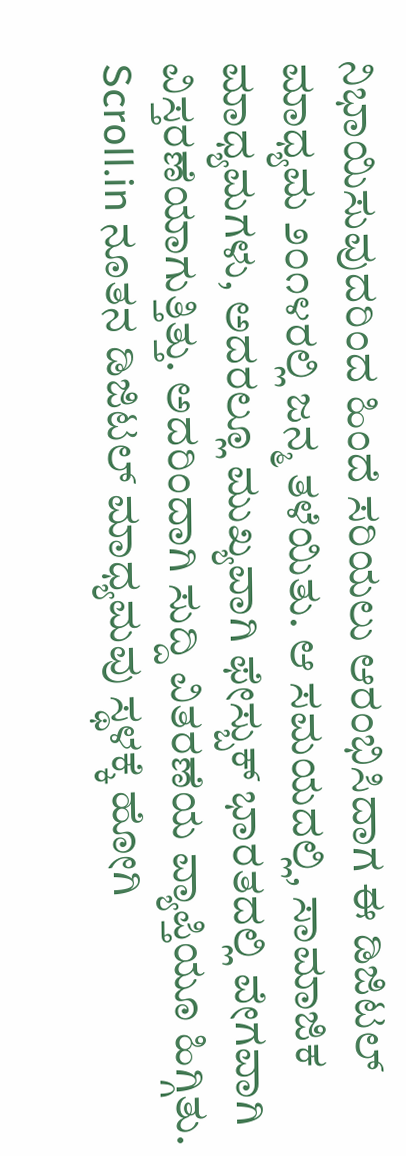ನಿಭಾಯಿಸುವುದರಿಂದ ಹಿಂದೆ ಸರಿಯಲು ಆರಂಭಿಸಿದಾಗ ಈ ಡಿಜಿಟಲ್ ಮಾಧ್ಯಮ ೨೦೧೪ರಲ್ಲಿ ಜನ್ಮ ತಳೆಯಿತು. ಆ ಸಮಯದಲ್ಲಿ, ಸಾಮಾಜಿಕ ಮಾಧ್ಯಮಗಳು, ಅದರಲ್ಲೂ ಮುಖ್ಯವಾಗಿ ಫೇಸ್ಬುಕ್ ಭಾರತದಲ್ಲಿ ವೇಗವಾಗಿ ವಿಸ್ತರಣೆಯಾಗುತ್ತಿತ್ತು. ಅದರಿಂದಾಗಿ ಸುದ್ದಿ ವಿತರಣೆಯ ವ್ಯಾಪ್ತಿಯೂ ಹಿಗ್ಗಿತು. Scroll.in ನೂತನ ಡಿಜಿಟಲ್ ಮಾಧ್ಯಮವು ಸ್ಥಳಕ್ಕೆ ಹೋಗಿ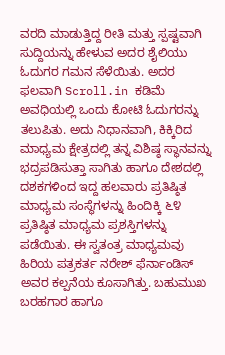ವರದಿ ಮಾಡುತ್ತಿದ್ದ ರೀತಿ ಮತ್ತು ಸ್ಪಷ್ಟವಾಗಿ ಸುದ್ದಿಯನ್ನು ಹೇಳುವ ಅದರ ಶೈಲಿಯು ಓದುಗರ ಗಮನ ಸೆಳೆಯಿತು. ಅದರ ಫಲವಾಗಿ Scroll.in ಕಡಿಮೆ ಅವಧಿಯಲ್ಲಿ ಒಂದು ಕೋಟಿ ಓದುಗರನ್ನು ತಲುಪಿತು. ಅದು ನಿಧಾನವಾಗಿ, ಕಿಕ್ಕಿರಿದ ಮಾಧ್ಯಮ ಕ್ಷೇತ್ರದಲ್ಲಿ ತನ್ನ ವಿಶಿಷ್ಠ ಸ್ಥಾನವನ್ನು ಭದ್ರಪಡಿಸುತ್ತಾ ಸಾಗಿತು ಹಾಗೂ ದೇಶದಲ್ಲಿ ದಶಕಗಳಿಂದ ಇದ್ದ ಹಲವಾರು ಪ್ರತಿಷ್ಠಿತ ಮಾಧ್ಯಮ ಸಂಸ್ಥೆಗಳನ್ನು ಹಿಂದಿಕ್ಕಿ ೬೪ ಪ್ರತಿಷ್ಠಿತ ಮಾಧ್ಯಮ ಪ್ರಶಸ್ತಿಗಳನ್ನು ಪಡೆಯಿತು. ಈ ಸ್ವತಂತ್ರ ಮಾಧ್ಯಮವು ಹಿರಿಯ ಪತ್ರಕರ್ತ ನರೇಶ್ ಫೆರ್ನಾಂಡಿಸ್ ಅವರ ಕಲ್ಪನೆಯ ಕೂಸಾಗಿತ್ತು. ಬಹುಮುಖ ಬರಹಗಾರ ಹಾಗೂ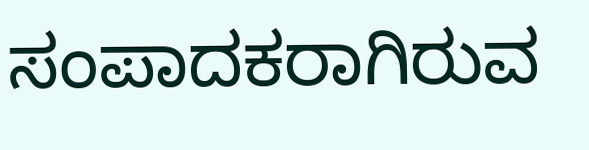ಸಂಪಾದಕರಾಗಿರುವ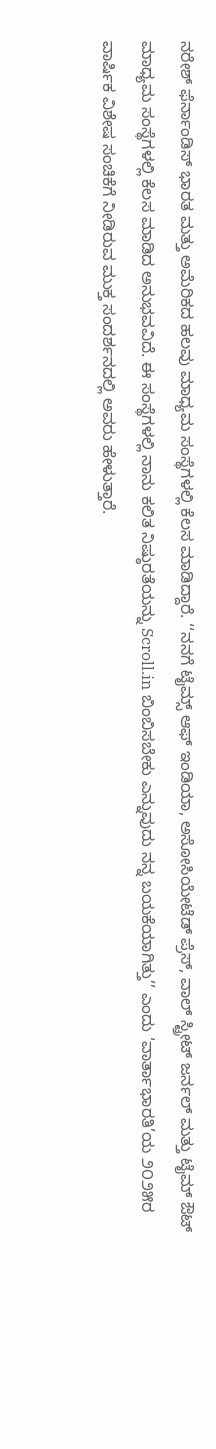ನರೇಶ್ ಫೆರ್ನಾಂಡಿಸ್ ಭಾರತ ಮತ್ತು ಅಮೆರಿಕದ ಹಲವು ಮಾಧ್ಯಮ ಸಂಸ್ಥೆಗಳಲ್ಲಿ ಕೆಲಸ ಮಾಡಿದ್ದಾರೆ. ‘‘ನನಗೆ ಟೈಮ್ಸ್ ಆಫ್ ಇಂಡಿಯಾ, ಅಸೋಸಿಯೇಟೆಡ್ ಪ್ರೆಸ್, ವಾಲ್ ಸ್ಟ್ರೀಟ್ ಜರ್ನಲ್ ಮತ್ತು ಟೈಮ್ ಔಟ್ ಮಾಧ್ಯಮ ಸಂಸ್ಥೆಗಳಲ್ಲಿ ಕೆಲಸ ಮಾಡಿದ ಅನುಭವವಿದೆ. ಈ ಸಂಸ್ಥೆಗಳಲ್ಲಿ ನಾನು ಕಲಿತ ನಿಷ್ಠುರತೆಯನ್ನು Scroll.in ಬಿಂಬಿಸಬೇಕು ಎನ್ನುವುದು ನನ್ನ ಬಯಕೆಯಾಗಿತ್ತು’’ ಎಂದು ‘ವಾರ್ತಾಭಾರತಿ’ಯ ೨೦೨೫ರ ವಾರ್ಷಿಕ ವಿಶೇಷ ಸಂಚಿಕೆಗೆ ನೀಡಿರುವ ಮುಕ್ತ ಸಂದರ್ಶನದಲ್ಲಿ ಅವರು ಹೇಳುತ್ತಾರೆ.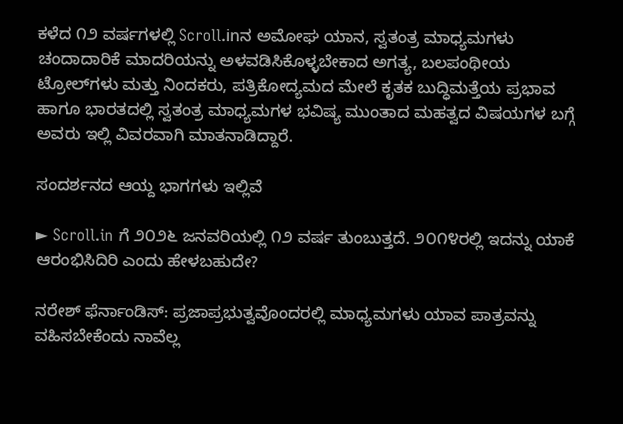ಕಳೆದ ೧೨ ವರ್ಷಗಳಲ್ಲಿ Scroll.inನ ಅಮೋಘ ಯಾನ, ಸ್ವತಂತ್ರ ಮಾಧ್ಯಮಗಳು ಚಂದಾದಾರಿಕೆ ಮಾದರಿಯನ್ನು ಅಳವಡಿಸಿಕೊಳ್ಳಬೇಕಾದ ಅಗತ್ಯ, ಬಲಪಂಥೀಯ ಟ್ರೋಲ್‌ಗಳು ಮತ್ತು ನಿಂದಕರು, ಪತ್ರಿಕೋದ್ಯಮದ ಮೇಲೆ ಕೃತಕ ಬುದ್ಧಿಮತ್ತೆಯ ಪ್ರಭಾವ ಹಾಗೂ ಭಾರತದಲ್ಲಿ ಸ್ವತಂತ್ರ ಮಾಧ್ಯಮಗಳ ಭವಿಷ್ಯ ಮುಂತಾದ ಮಹತ್ವದ ವಿಷಯಗಳ ಬಗ್ಗೆ ಅವರು ಇಲ್ಲಿ ವಿವರವಾಗಿ ಮಾತನಾಡಿದ್ದಾರೆ.

ಸಂದರ್ಶನದ ಆಯ್ದ ಭಾಗಗಳು ಇಲ್ಲಿವೆ

► Scroll.in ಗೆ ೨೦೨೬ ಜನವರಿಯಲ್ಲಿ ೧೨ ವರ್ಷ ತುಂಬುತ್ತದೆ. ೨೦೧೪ರಲ್ಲಿ ಇದನ್ನು ಯಾಕೆ ಆರಂಭಿಸಿದಿರಿ ಎಂದು ಹೇಳಬಹುದೇ?

ನರೇಶ್ ಫೆರ್ನಾಂಡಿಸ್: ಪ್ರಜಾಪ್ರಭುತ್ವವೊಂದರಲ್ಲಿ ಮಾಧ್ಯಮಗಳು ಯಾವ ಪಾತ್ರವನ್ನು ವಹಿಸಬೇಕೆಂದು ನಾವೆಲ್ಲ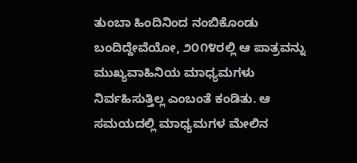ತುಂಬಾ ಹಿಂದಿನಿಂದ ನಂಬಿಕೊಂಡು ಬಂದಿದ್ದೇವೆಯೋ, ೨೦೧೪ರಲ್ಲಿ ಆ ಪಾತ್ರವನ್ನು ಮುಖ್ಯವಾಹಿನಿಯ ಮಾಧ್ಯಮಗಳು ನಿರ್ವಹಿಸುತ್ತಿಲ್ಲ ಎಂಬಂತೆ ಕಂಡಿತು. ಆ ಸಮಯದಲ್ಲಿ ಮಾಧ್ಯಮಗಳ ಮೇಲಿನ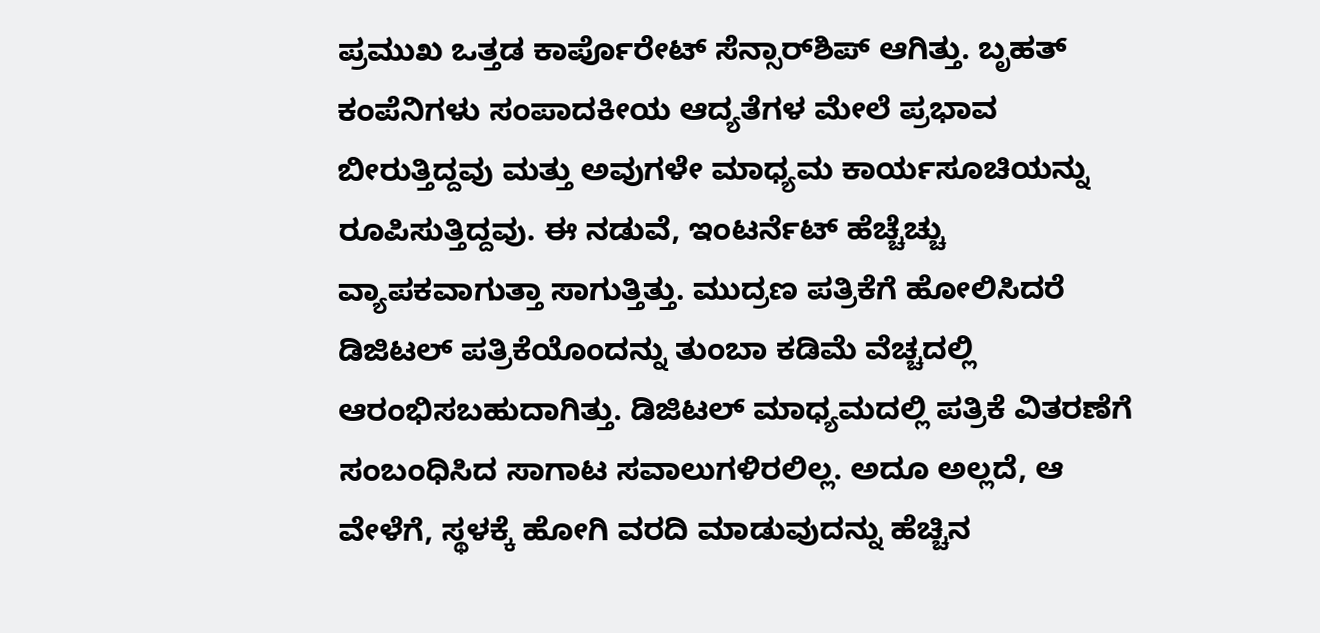ಪ್ರಮುಖ ಒತ್ತಡ ಕಾರ್ಪೊರೇಟ್ ಸೆನ್ಸಾರ್‌ಶಿಪ್ ಆಗಿತ್ತು. ಬೃಹತ್ ಕಂಪೆನಿಗಳು ಸಂಪಾದಕೀಯ ಆದ್ಯತೆಗಳ ಮೇಲೆ ಪ್ರಭಾವ ಬೀರುತ್ತಿದ್ದವು ಮತ್ತು ಅವುಗಳೇ ಮಾಧ್ಯಮ ಕಾರ್ಯಸೂಚಿಯನ್ನು ರೂಪಿಸುತ್ತಿದ್ದವು. ಈ ನಡುವೆ, ಇಂಟರ್ನೆಟ್ ಹೆಚ್ಚೆಚ್ಚು ವ್ಯಾಪಕವಾಗುತ್ತಾ ಸಾಗುತ್ತಿತ್ತು. ಮುದ್ರಣ ಪತ್ರಿಕೆಗೆ ಹೋಲಿಸಿದರೆ ಡಿಜಿಟಲ್ ಪತ್ರಿಕೆಯೊಂದನ್ನು ತುಂಬಾ ಕಡಿಮೆ ವೆಚ್ಚದಲ್ಲಿ ಆರಂಭಿಸಬಹುದಾಗಿತ್ತು. ಡಿಜಿಟಲ್ ಮಾಧ್ಯಮದಲ್ಲಿ ಪತ್ರಿಕೆ ವಿತರಣೆಗೆ ಸಂಬಂಧಿಸಿದ ಸಾಗಾಟ ಸವಾಲುಗಳಿರಲಿಲ್ಲ. ಅದೂ ಅಲ್ಲದೆ, ಆ ವೇಳೆಗೆ, ಸ್ಥಳಕ್ಕೆ ಹೋಗಿ ವರದಿ ಮಾಡುವುದನ್ನು ಹೆಚ್ಚಿನ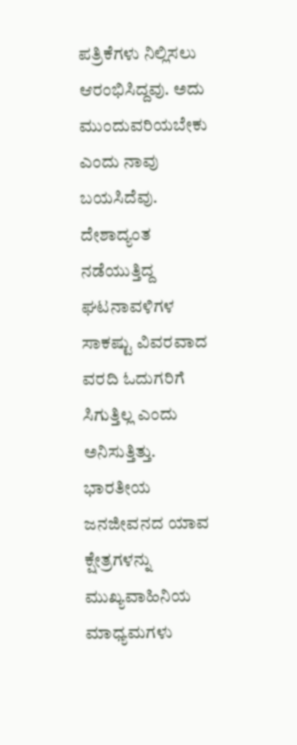ಪತ್ರಿಕೆಗಳು ನಿಲ್ಲಿಸಲು ಆರಂಭಿಸಿದ್ದವು. ಅದು ಮುಂದುವರಿಯಬೇಕು ಎಂದು ನಾವು ಬಯಸಿದೆವು. ದೇಶಾದ್ಯಂತ ನಡೆಯುತ್ತಿದ್ದ ಘಟನಾವಳಿಗಳ ಸಾಕಷ್ಟು ವಿವರವಾದ ವರದಿ ಓದುಗರಿಗೆ ಸಿಗುತ್ತಿಲ್ಲ ಎಂದು ಅನಿಸುತ್ತಿತ್ತು. ಭಾರತೀಯ ಜನಜೀವನದ ಯಾವ ಕ್ಷೇತ್ರಗಳನ್ನು ಮುಖ್ಯವಾಹಿನಿಯ ಮಾಧ್ಯಮಗಳು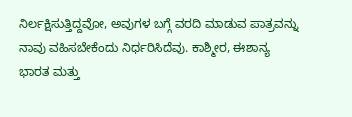ನಿರ್ಲಕ್ಷಿಸುತ್ತಿದ್ದವೋ, ಅವುಗಳ ಬಗ್ಗೆ ವರದಿ ಮಾಡುವ ಪಾತ್ರವನ್ನು ನಾವು ವಹಿಸಬೇಕೆಂದು ನಿರ್ಧರಿಸಿದೆವು. ಕಾಶ್ಮೀರ, ಈಶಾನ್ಯ ಭಾರತ ಮತ್ತು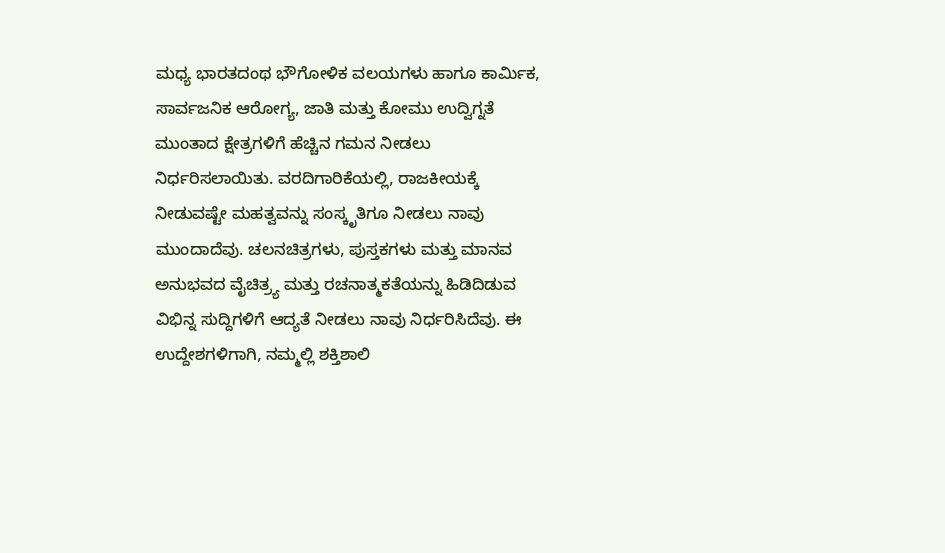ಮಧ್ಯ ಭಾರತದಂಥ ಭೌಗೋಳಿಕ ವಲಯಗಳು ಹಾಗೂ ಕಾರ್ಮಿಕ, ಸಾರ್ವಜನಿಕ ಆರೋಗ್ಯ, ಜಾತಿ ಮತ್ತು ಕೋಮು ಉದ್ವಿಗ್ನತೆ ಮುಂತಾದ ಕ್ಷೇತ್ರಗಳಿಗೆ ಹೆಚ್ಚಿನ ಗಮನ ನೀಡಲು ನಿರ್ಧರಿಸಲಾಯಿತು. ವರದಿಗಾರಿಕೆಯಲ್ಲಿ, ರಾಜಕೀಯಕ್ಕೆ ನೀಡುವಷ್ಟೇ ಮಹತ್ವವನ್ನು ಸಂಸ್ಕೃತಿಗೂ ನೀಡಲು ನಾವು ಮುಂದಾದೆವು. ಚಲನಚಿತ್ರಗಳು, ಪುಸ್ತಕಗಳು ಮತ್ತು ಮಾನವ ಅನುಭವದ ವೈಚಿತ್ರ್ಯ ಮತ್ತು ರಚನಾತ್ಮಕತೆಯನ್ನು ಹಿಡಿದಿಡುವ ವಿಭಿನ್ನ ಸುದ್ದಿಗಳಿಗೆ ಆದ್ಯತೆ ನೀಡಲು ನಾವು ನಿರ್ಧರಿಸಿದೆವು. ಈ ಉದ್ದೇಶಗಳಿಗಾಗಿ, ನಮ್ಮಲ್ಲಿ ಶಕ್ತಿಶಾಲಿ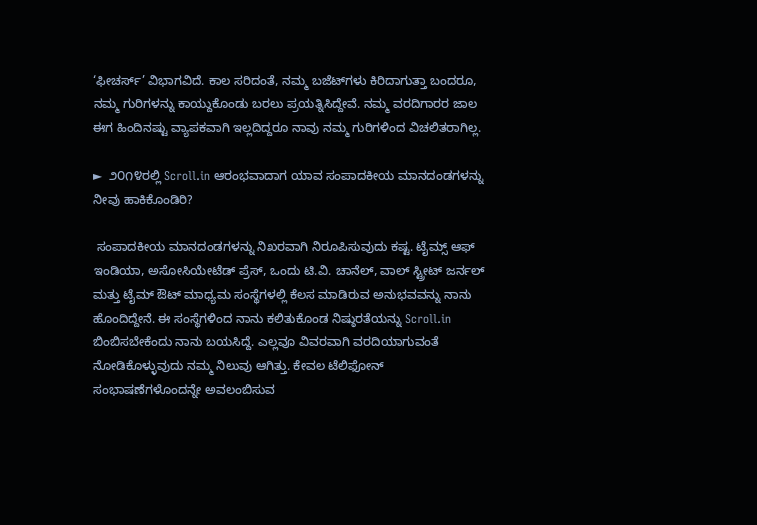‘ಫೀಚರ್ಸ್’ ವಿಭಾಗವಿದೆ. ಕಾಲ ಸರಿದಂತೆ, ನಮ್ಮ ಬಜೆಟ್‌ಗಳು ಕಿರಿದಾಗುತ್ತಾ ಬಂದರೂ, ನಮ್ಮ ಗುರಿಗಳನ್ನು ಕಾಯ್ದುಕೊಂಡು ಬರಲು ಪ್ರಯತ್ನಿಸಿದ್ದೇವೆ. ನಮ್ಮ ವರದಿಗಾರರ ಜಾಲ ಈಗ ಹಿಂದಿನಷ್ಟು ವ್ಯಾಪಕವಾಗಿ ಇಲ್ಲದಿದ್ದರೂ ನಾವು ನಮ್ಮ ಗುರಿಗಳಿಂದ ವಿಚಲಿತರಾಗಿಲ್ಲ.

►  ೨೦೧೪ರಲ್ಲಿ Scroll.in ಆರಂಭವಾದಾಗ ಯಾವ ಸಂಪಾದಕೀಯ ಮಾನದಂಡಗಳನ್ನು ನೀವು ಹಾಕಿಕೊಂಡಿರಿ?

 ಸಂಪಾದಕೀಯ ಮಾನದಂಡಗಳನ್ನು ನಿಖರವಾಗಿ ನಿರೂಪಿಸುವುದು ಕಷ್ಟ. ಟೈಮ್ಸ್ ಆಫ್ ಇಂಡಿಯಾ, ಅಸೋಸಿಯೇಟೆಡ್ ಪ್ರೆಸ್, ಒಂದು ಟಿ.ವಿ. ಚಾನೆಲ್, ವಾಲ್ ಸ್ಟ್ರೀಟ್ ಜರ್ನಲ್ ಮತ್ತು ಟೈಮ್ ಔಟ್ ಮಾಧ್ಯಮ ಸಂಸ್ಥೆಗಳಲ್ಲಿ ಕೆಲಸ ಮಾಡಿರುವ ಅನುಭವವನ್ನು ನಾನು ಹೊಂದಿದ್ದೇನೆ. ಈ ಸಂಸ್ಥೆಗಳಿಂದ ನಾನು ಕಲಿತುಕೊಂಡ ನಿಷ್ಠುರತೆಯನ್ನು Scroll.in ಬಿಂಬಿಸಬೇಕೆಂದು ನಾನು ಬಯಸಿದ್ದೆ. ಎಲ್ಲವೂ ವಿವರವಾಗಿ ವರದಿಯಾಗುವಂತೆ ನೋಡಿಕೊಳ್ಳುವುದು ನಮ್ಮ ನಿಲುವು ಆಗಿತ್ತು. ಕೇವಲ ಟೆಲಿಫೋನ್ ಸಂಭಾಷಣೆಗಳೊಂದನ್ನೇ ಅವಲಂಬಿಸುವ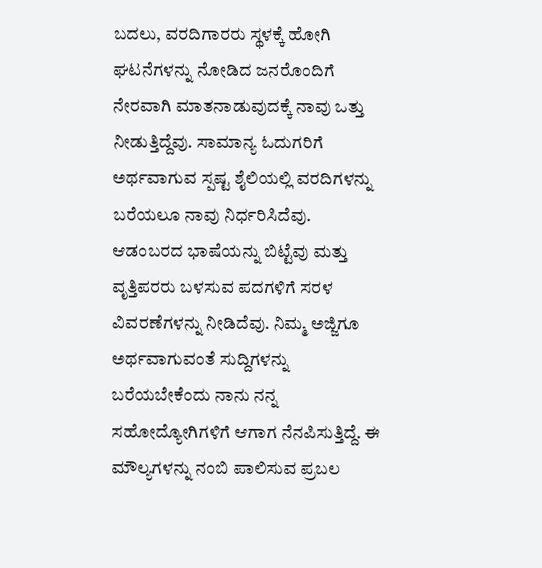ಬದಲು, ವರದಿಗಾರರು ಸ್ಥಳಕ್ಕೆ ಹೋಗಿ ಘಟನೆಗಳನ್ನು ನೋಡಿದ ಜನರೊಂದಿಗೆ ನೇರವಾಗಿ ಮಾತನಾಡುವುದಕ್ಕೆ ನಾವು ಒತ್ತು ನೀಡುತ್ತಿದ್ದೆವು. ಸಾಮಾನ್ಯ ಓದುಗರಿಗೆ ಅರ್ಥವಾಗುವ ಸ್ಪಷ್ಟ ಶೈಲಿಯಲ್ಲಿ ವರದಿಗಳನ್ನು ಬರೆಯಲೂ ನಾವು ನಿರ್ಧರಿಸಿದೆವು. ಆಡಂಬರದ ಭಾಷೆಯನ್ನು ಬಿಟ್ಟೆವು ಮತ್ತು ವೃತ್ತಿಪರರು ಬಳಸುವ ಪದಗಳಿಗೆ ಸರಳ ವಿವರಣೆಗಳನ್ನು ನೀಡಿದೆವು. ನಿಮ್ಮ ಅಜ್ಜಿಗೂ ಅರ್ಥವಾಗುವಂತೆ ಸುದ್ದಿಗಳನ್ನು ಬರೆಯಬೇಕೆಂದು ನಾನು ನನ್ನ ಸಹೋದ್ಯೋಗಿಗಳಿಗೆ ಆಗಾಗ ನೆನಪಿಸುತ್ತಿದ್ದೆ. ಈ ಮೌಲ್ಯಗಳನ್ನು ನಂಬಿ ಪಾಲಿಸುವ ಪ್ರಬಲ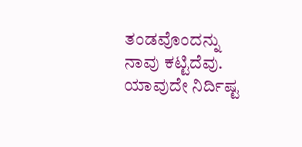ತಂಡವೊಂದನ್ನು ನಾವು ಕಟ್ಟಿದೆವು. ಯಾವುದೇ ನಿರ್ದಿಷ್ಟ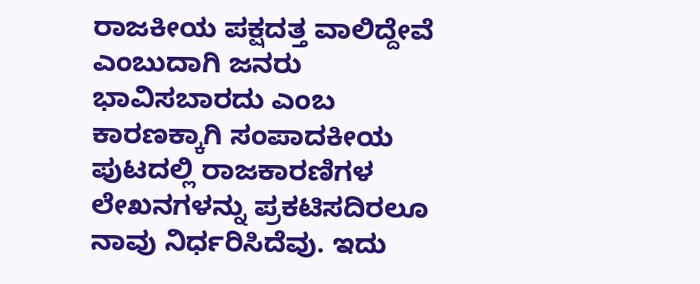ರಾಜಕೀಯ ಪಕ್ಷದತ್ತ ವಾಲಿದ್ದೇವೆ ಎಂಬುದಾಗಿ ಜನರು ಭಾವಿಸಬಾರದು ಎಂಬ ಕಾರಣಕ್ಕಾಗಿ ಸಂಪಾದಕೀಯ ಪುಟದಲ್ಲಿ ರಾಜಕಾರಣಿಗಳ ಲೇಖನಗಳನ್ನು ಪ್ರಕಟಿಸದಿರಲೂ ನಾವು ನಿರ್ಧರಿಸಿದೆವು. ಇದು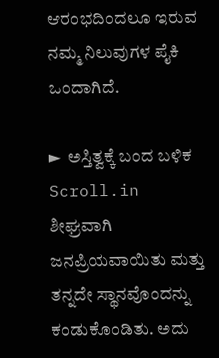ಆರಂಭದಿಂದಲೂ ಇರುವ ನಮ್ಮ ನಿಲುವುಗಳ ಪೈಕಿ ಒಂದಾಗಿದೆ.

►  ಅಸ್ತಿತ್ವಕ್ಕೆ ಬಂದ ಬಳಿಕ Scroll.in ಶೀಘ್ರವಾಗಿ ಜನಪ್ರಿಯವಾಯಿತು ಮತ್ತು ತನ್ನದೇ ಸ್ಥಾನವೊಂದನ್ನು ಕಂಡುಕೊಂಡಿತು. ಅದು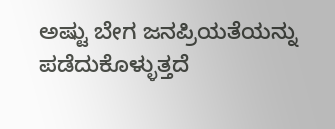ಅಷ್ಟು ಬೇಗ ಜನಪ್ರಿಯತೆಯನ್ನು ಪಡೆದುಕೊಳ್ಳುತ್ತದೆ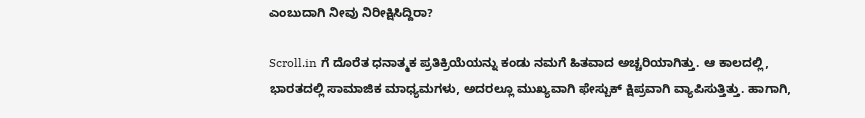ಎಂಬುದಾಗಿ ನೀವು ನಿರೀಕ್ಷಿಸಿದ್ದಿರಾ?

Scroll.in ಗೆ ದೊರೆತ ಧನಾತ್ಮಕ ಪ್ರತಿಕ್ರಿಯೆಯನ್ನು ಕಂಡು ನಮಗೆ ಹಿತವಾದ ಅಚ್ಚರಿಯಾಗಿತ್ತು. ಆ ಕಾಲದಲ್ಲಿ, ಭಾರತದಲ್ಲಿ ಸಾಮಾಜಿಕ ಮಾಧ್ಯಮಗಳು, ಅದರಲ್ಲೂ ಮುಖ್ಯವಾಗಿ ಫೇಸ್ಬುಕ್ ಕ್ಷಿಪ್ರವಾಗಿ ವ್ಯಾಪಿಸುತ್ತಿತ್ತು. ಹಾಗಾಗಿ,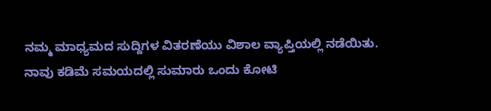ನಮ್ಮ ಮಾಧ್ಯಮದ ಸುದ್ದಿಗಳ ವಿತರಣೆಯು ವಿಶಾಲ ವ್ಯಾಪ್ತಿಯಲ್ಲಿ ನಡೆಯಿತು. ನಾವು ಕಡಿಮೆ ಸಮಯದಲ್ಲಿ ಸುಮಾರು ಒಂದು ಕೋಟಿ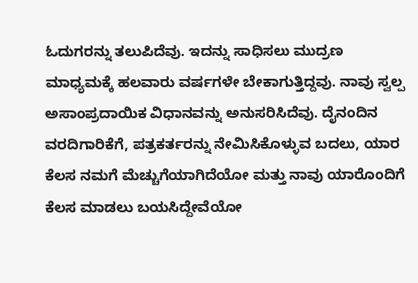ಓದುಗರನ್ನು ತಲುಪಿದೆವು. ಇದನ್ನು ಸಾಧಿಸಲು ಮುದ್ರಣ ಮಾಧ್ಯಮಕ್ಕೆ ಹಲವಾರು ವರ್ಷಗಳೇ ಬೇಕಾಗುತ್ತಿದ್ದವು. ನಾವು ಸ್ವಲ್ಪ ಅಸಾಂಪ್ರದಾಯಿಕ ವಿಧಾನವನ್ನು ಅನುಸರಿಸಿದೆವು. ದೈನಂದಿನ ವರದಿಗಾರಿಕೆಗೆ, ಪತ್ರಕರ್ತರನ್ನು ನೇಮಿಸಿಕೊಳ್ಳುವ ಬದಲು, ಯಾರ ಕೆಲಸ ನಮಗೆ ಮೆಚ್ಚುಗೆಯಾಗಿದೆಯೋ ಮತ್ತು ನಾವು ಯಾರೊಂದಿಗೆ ಕೆಲಸ ಮಾಡಲು ಬಯಸಿದ್ದೇವೆಯೋ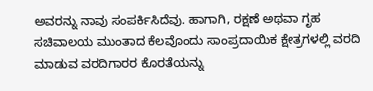ಅವರನ್ನು ನಾವು ಸಂಪರ್ಕಿಸಿದೆವು. ಹಾಗಾಗಿ, ರಕ್ಷಣೆ ಅಥವಾ ಗೃಹ ಸಚಿವಾಲಯ ಮುಂತಾದ ಕೆಲವೊಂದು ಸಾಂಪ್ರದಾಯಿಕ ಕ್ಷೇತ್ರಗಳಲ್ಲಿ ವರದಿ ಮಾಡುವ ವರದಿಗಾರರ ಕೊರತೆಯನ್ನು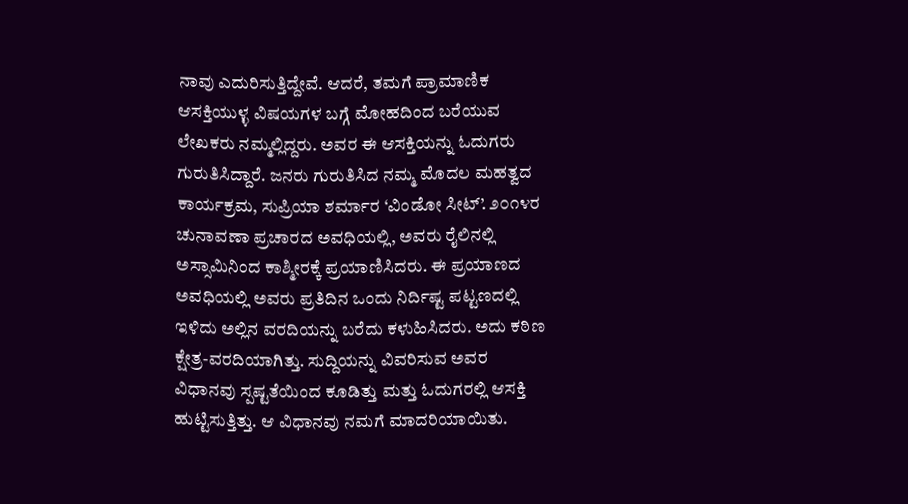ನಾವು ಎದುರಿಸುತ್ತಿದ್ದೇವೆ. ಆದರೆ, ತಮಗೆ ಪ್ರಾಮಾಣಿಕ ಆಸಕ್ತಿಯುಳ್ಳ ವಿಷಯಗಳ ಬಗ್ಗೆ ಮೋಹದಿಂದ ಬರೆಯುವ ಲೇಖಕರು ನಮ್ಮಲ್ಲಿದ್ದರು. ಅವರ ಈ ಆಸಕ್ತಿಯನ್ನು ಓದುಗರು ಗುರುತಿಸಿದ್ದಾರೆ. ಜನರು ಗುರುತಿಸಿದ ನಮ್ಮ ಮೊದಲ ಮಹತ್ವದ ಕಾರ್ಯಕ್ರಮ, ಸುಪ್ರಿಯಾ ಶರ್ಮಾರ ‘ವಿಂಡೋ ಸೀಟ್’. ೨೦೧೪ರ ಚುನಾವಣಾ ಪ್ರಚಾರದ ಅವಧಿಯಲ್ಲಿ, ಅವರು ರೈಲಿನಲ್ಲಿ ಅಸ್ಸಾಮಿನಿಂದ ಕಾಶ್ಮೀರಕ್ಕೆ ಪ್ರಯಾಣಿಸಿದರು. ಈ ಪ್ರಯಾಣದ ಅವಧಿಯಲ್ಲಿ ಅವರು ಪ್ರತಿದಿನ ಒಂದು ನಿರ್ದಿಷ್ಟ ಪಟ್ಟಣದಲ್ಲಿ ಇಳಿದು ಅಲ್ಲಿನ ವರದಿಯನ್ನು ಬರೆದು ಕಳುಹಿಸಿದರು. ಅದು ಕಠಿಣ ಕ್ಷೇತ್ರ-ವರದಿಯಾಗಿತ್ತು. ಸುದ್ದಿಯನ್ನು ವಿವರಿಸುವ ಅವರ ವಿಧಾನವು ಸ್ಪಷ್ಟತೆಯಿಂದ ಕೂಡಿತ್ತು ಮತ್ತು ಓದುಗರಲ್ಲಿ ಆಸಕ್ತಿ ಹುಟ್ಟಿಸುತ್ತಿತ್ತು. ಆ ವಿಧಾನವು ನಮಗೆ ಮಾದರಿಯಾಯಿತು.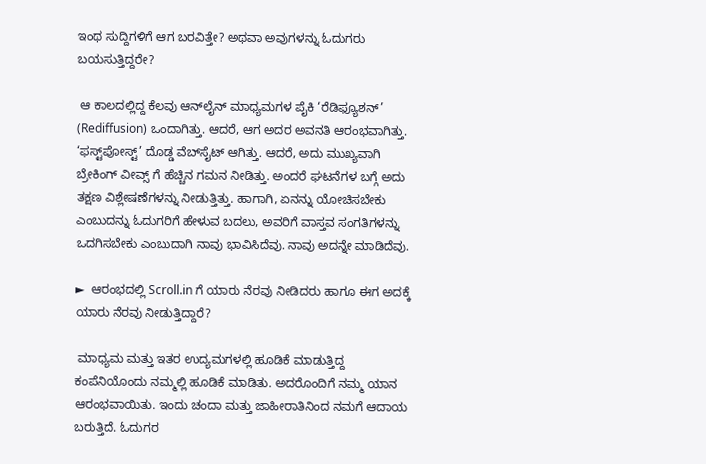ಇಂಥ ಸುದ್ದಿಗಳಿಗೆ ಆಗ ಬರವಿತ್ತೇ? ಅಥವಾ ಅವುಗಳನ್ನು ಓದುಗರು ಬಯಸುತ್ತಿದ್ದರೇ?

 ಆ ಕಾಲದಲ್ಲಿದ್ದ ಕೆಲವು ಆನ್‌ಲೈನ್ ಮಾಧ್ಯಮಗಳ ಪೈಕಿ ‘ರೆಡಿಫ್ಯೂಶನ್’ (Rediffusion) ಒಂದಾಗಿತ್ತು. ಆದರೆ, ಆಗ ಅದರ ಅವನತಿ ಆರಂಭವಾಗಿತ್ತು. ‘ಫಸ್ಟ್‌ಪೋಸ್ಟ್’ ದೊಡ್ಡ ವೆಬ್‌ಸೈಟ್ ಆಗಿತ್ತು. ಆದರೆ, ಅದು ಮುಖ್ಯವಾಗಿ ಬ್ರೇಕಿಂಗ್ ವೀವ್ಸ್ ಗೆ ಹೆಚ್ಚಿನ ಗಮನ ನೀಡಿತ್ತು. ಅಂದರೆ ಘಟನೆಗಳ ಬಗ್ಗೆ ಅದು ತಕ್ಷಣ ವಿಶ್ಲೇಷಣೆಗಳನ್ನು ನೀಡುತ್ತಿತ್ತು. ಹಾಗಾಗಿ, ಏನನ್ನು ಯೋಚಿಸಬೇಕು ಎಂಬುದನ್ನು ಓದುಗರಿಗೆ ಹೇಳುವ ಬದಲು, ಅವರಿಗೆ ವಾಸ್ತವ ಸಂಗತಿಗಳನ್ನು ಒದಗಿಸಬೇಕು ಎಂಬುದಾಗಿ ನಾವು ಭಾವಿಸಿದೆವು. ನಾವು ಅದನ್ನೇ ಮಾಡಿದೆವು.

►  ಆರಂಭದಲ್ಲಿ Scroll.in ಗೆ ಯಾರು ನೆರವು ನೀಡಿದರು ಹಾಗೂ ಈಗ ಅದಕ್ಕೆ ಯಾರು ನೆರವು ನೀಡುತ್ತಿದ್ದಾರೆ?

 ಮಾಧ್ಯಮ ಮತ್ತು ಇತರ ಉದ್ಯಮಗಳಲ್ಲಿ ಹೂಡಿಕೆ ಮಾಡುತ್ತಿದ್ದ ಕಂಪೆನಿಯೊಂದು ನಮ್ಮಲ್ಲಿ ಹೂಡಿಕೆ ಮಾಡಿತು. ಅದರೊಂದಿಗೆ ನಮ್ಮ ಯಾನ ಆರಂಭವಾಯಿತು. ಇಂದು ಚಂದಾ ಮತ್ತು ಜಾಹೀರಾತಿನಿಂದ ನಮಗೆ ಆದಾಯ ಬರುತ್ತಿದೆ. ಓದುಗರ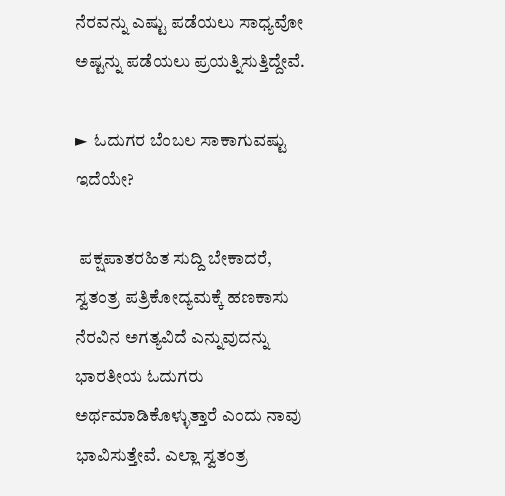ನೆರವನ್ನು ಎಷ್ಟು ಪಡೆಯಲು ಸಾಧ್ಯವೋ ಅಷ್ಟನ್ನು ಪಡೆಯಲು ಪ್ರಯತ್ನಿಸುತ್ತಿದ್ದೇವೆ.

►  ಓದುಗರ ಬೆಂಬಲ ಸಾಕಾಗುವಷ್ಟು ಇದೆಯೇ?

 ಪಕ್ಷಪಾತರಹಿತ ಸುದ್ದಿ ಬೇಕಾದರೆ, ಸ್ವತಂತ್ರ ಪತ್ರಿಕೋದ್ಯಮಕ್ಕೆ ಹಣಕಾಸು ನೆರವಿನ ಅಗತ್ಯವಿದೆ ಎನ್ನುವುದನ್ನು ಭಾರತೀಯ ಓದುಗರು ಅರ್ಥಮಾಡಿಕೊಳ್ಳುತ್ತಾರೆ ಎಂದು ನಾವು ಭಾವಿಸುತ್ತೇವೆ. ಎಲ್ಲಾ ಸ್ವತಂತ್ರ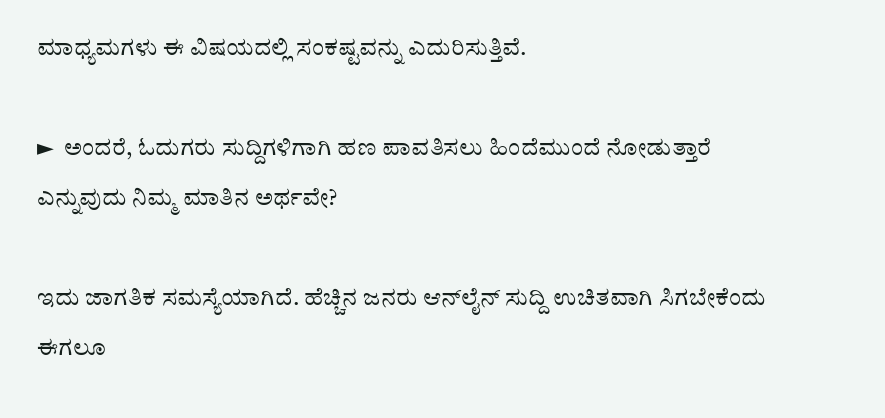ಮಾಧ್ಯಮಗಳು ಈ ವಿಷಯದಲ್ಲಿ ಸಂಕಷ್ಟವನ್ನು ಎದುರಿಸುತ್ತಿವೆ.

►  ಅಂದರೆ, ಓದುಗರು ಸುದ್ದಿಗಳಿಗಾಗಿ ಹಣ ಪಾವತಿಸಲು ಹಿಂದೆಮುಂದೆ ನೋಡುತ್ತಾರೆ ಎನ್ನುವುದು ನಿಮ್ಮ ಮಾತಿನ ಅರ್ಥವೇ?

ಇದು ಜಾಗತಿಕ ಸಮಸ್ಯೆಯಾಗಿದೆ. ಹೆಚ್ಚಿನ ಜನರು ಆನ್‌ಲೈನ್ ಸುದ್ದಿ ಉಚಿತವಾಗಿ ಸಿಗಬೇಕೆಂದು ಈಗಲೂ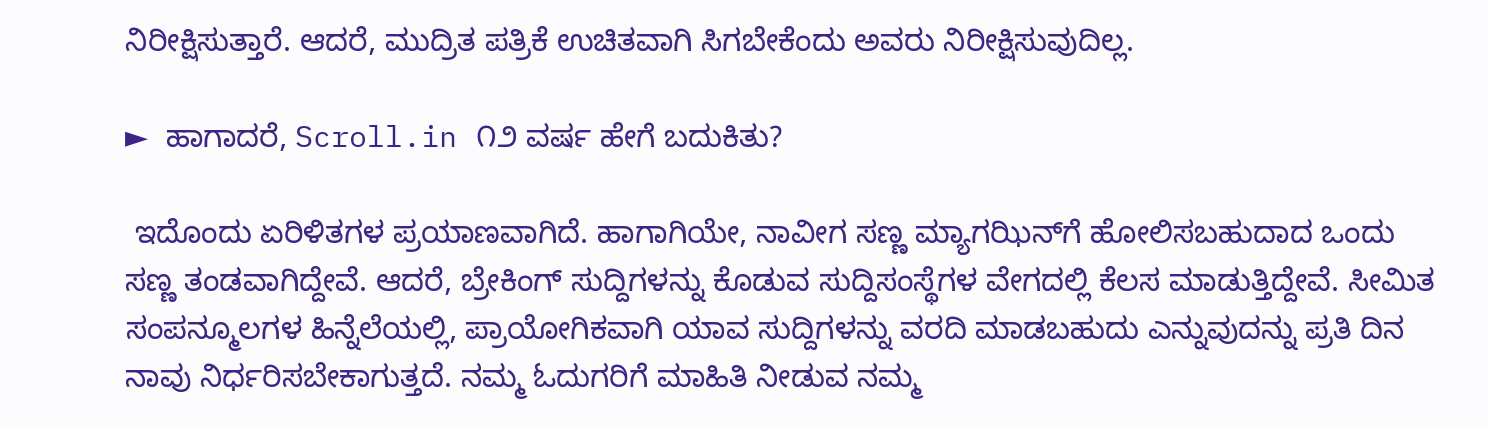ನಿರೀಕ್ಷಿಸುತ್ತಾರೆ. ಆದರೆ, ಮುದ್ರಿತ ಪತ್ರಿಕೆ ಉಚಿತವಾಗಿ ಸಿಗಬೇಕೆಂದು ಅವರು ನಿರೀಕ್ಷಿಸುವುದಿಲ್ಲ.

►  ಹಾಗಾದರೆ, Scroll.in ೧೨ ವರ್ಷ ಹೇಗೆ ಬದುಕಿತು?

 ಇದೊಂದು ಏರಿಳಿತಗಳ ಪ್ರಯಾಣವಾಗಿದೆ. ಹಾಗಾಗಿಯೇ, ನಾವೀಗ ಸಣ್ಣ ಮ್ಯಾಗಝಿನ್‌ಗೆ ಹೋಲಿಸಬಹುದಾದ ಒಂದು ಸಣ್ಣ ತಂಡವಾಗಿದ್ದೇವೆ. ಆದರೆ, ಬ್ರೇಕಿಂಗ್ ಸುದ್ದಿಗಳನ್ನು ಕೊಡುವ ಸುದ್ದಿಸಂಸ್ಥೆಗಳ ವೇಗದಲ್ಲಿ ಕೆಲಸ ಮಾಡುತ್ತಿದ್ದೇವೆ. ಸೀಮಿತ ಸಂಪನ್ಮೂಲಗಳ ಹಿನ್ನೆಲೆಯಲ್ಲಿ, ಪ್ರಾಯೋಗಿಕವಾಗಿ ಯಾವ ಸುದ್ದಿಗಳನ್ನು ವರದಿ ಮಾಡಬಹುದು ಎನ್ನುವುದನ್ನು ಪ್ರತಿ ದಿನ ನಾವು ನಿರ್ಧರಿಸಬೇಕಾಗುತ್ತದೆ. ನಮ್ಮ ಓದುಗರಿಗೆ ಮಾಹಿತಿ ನೀಡುವ ನಮ್ಮ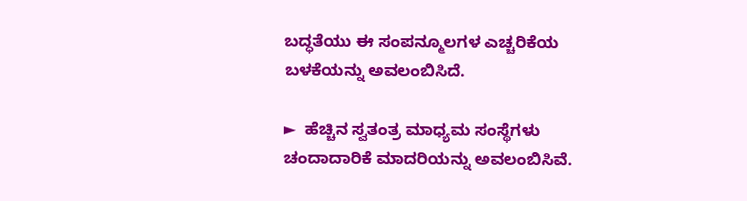ಬದ್ಧತೆಯು ಈ ಸಂಪನ್ಮೂಲಗಳ ಎಚ್ಚರಿಕೆಯ ಬಳಕೆಯನ್ನು ಅವಲಂಬಿಸಿದೆ.

►  ಹೆಚ್ಚಿನ ಸ್ವತಂತ್ರ ಮಾಧ್ಯಮ ಸಂಸ್ಥೆಗಳು ಚಂದಾದಾರಿಕೆ ಮಾದರಿಯನ್ನು ಅವಲಂಬಿಸಿವೆ.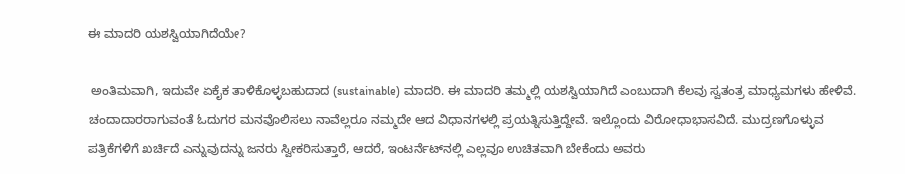ಈ ಮಾದರಿ ಯಶಸ್ವಿಯಾಗಿದೆಯೇ?

 ಅಂತಿಮವಾಗಿ, ಇದುವೇ ಏಕೈಕ ತಾಳಿಕೊಳ್ಳಬಹುದಾದ (sustainable) ಮಾದರಿ. ಈ ಮಾದರಿ ತಮ್ಮಲ್ಲಿ ಯಶಸ್ವಿಯಾಗಿದೆ ಎಂಬುದಾಗಿ ಕೆಲವು ಸ್ವತಂತ್ರ ಮಾಧ್ಯಮಗಳು ಹೇಳಿವೆ. ಚಂದಾದಾರರಾಗುವಂತೆ ಓದುಗರ ಮನವೊಲಿಸಲು ನಾವೆಲ್ಲರೂ ನಮ್ಮದೇ ಆದ ವಿಧಾನಗಳಲ್ಲಿ ಪ್ರಯತ್ನಿಸುತ್ತಿದ್ದೇವೆ. ಇಲ್ಲೊಂದು ವಿರೋಧಾಭಾಸವಿದೆ. ಮುದ್ರಣಗೊಳ್ಳುವ ಪತ್ರಿಕೆಗಳಿಗೆ ಖರ್ಚಿದೆ ಎನ್ನುವುದನ್ನು ಜನರು ಸ್ವೀಕರಿಸುತ್ತಾರೆ, ಆದರೆ, ಇಂಟರ್ನೆಟ್‌ನಲ್ಲಿ ಎಲ್ಲವೂ ಉಚಿತವಾಗಿ ಬೇಕೆಂದು ಅವರು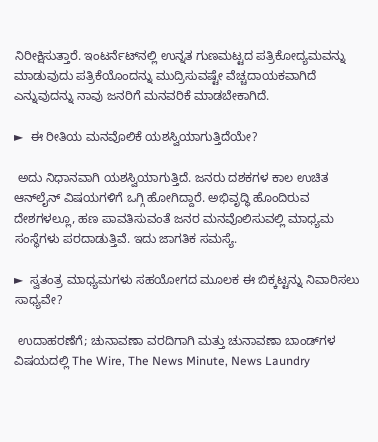ನಿರೀಕ್ಷಿಸುತ್ತಾರೆ. ಇಂಟರ್ನೆಟ್‌ನಲ್ಲಿ ಉನ್ನತ ಗುಣಮಟ್ಟದ ಪತ್ರಿಕೋದ್ಯಮವನ್ನು ಮಾಡುವುದು ಪತ್ರಿಕೆಯೊಂದನ್ನು ಮುದ್ರಿಸುವಷ್ಟೇ ವೆಚ್ಚದಾಯಕವಾಗಿದೆ ಎನ್ನುವುದನ್ನು ನಾವು ಜನರಿಗೆ ಮನವರಿಕೆ ಮಾಡಬೇಕಾಗಿದೆ.

►  ಈ ರೀತಿಯ ಮನವೊಲಿಕೆ ಯಶಸ್ವಿಯಾಗುತ್ತಿದೆಯೇ?

 ಅದು ನಿಧಾನವಾಗಿ ಯಶಸ್ವಿಯಾಗುತ್ತಿದೆ. ಜನರು ದಶಕಗಳ ಕಾಲ ಉಚಿತ ಆನ್‌ಲೈನ್ ವಿಷಯಗಳಿಗೆ ಒಗ್ಗಿ ಹೋಗಿದ್ದಾರೆ. ಅಭಿವೃದ್ಧಿ ಹೊಂದಿರುವ ದೇಶಗಳಲ್ಲೂ, ಹಣ ಪಾವತಿಸುವಂತೆ ಜನರ ಮನವೊಲಿಸುವಲ್ಲಿ ಮಾಧ್ಯಮ ಸಂಸ್ಥೆಗಳು ಪರದಾಡುತ್ತಿವೆ. ಇದು ಜಾಗತಿಕ ಸಮಸ್ಯೆ.

►  ಸ್ವತಂತ್ರ ಮಾಧ್ಯಮಗಳು ಸಹಯೋಗದ ಮೂಲಕ ಈ ಬಿಕ್ಕಟ್ಟನ್ನು ನಿವಾರಿಸಲು ಸಾಧ್ಯವೇ?

 ಉದಾಹರಣೆಗೆ; ಚುನಾವಣಾ ವರದಿಗಾಗಿ ಮತ್ತು ಚುನಾವಣಾ ಬಾಂಡ್‌ಗಳ ವಿಷಯದಲ್ಲಿ The Wire, The News Minute, News Laundry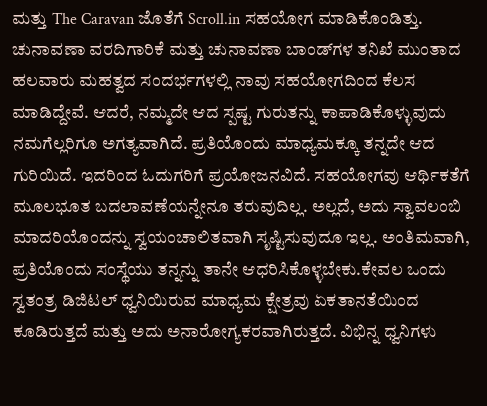ಮತ್ತು The Caravan ಜೊತೆಗೆ Scroll.in ಸಹಯೋಗ ಮಾಡಿಕೊಂಡಿತ್ತು. ಚುನಾವಣಾ ವರದಿಗಾರಿಕೆ ಮತ್ತು ಚುನಾವಣಾ ಬಾಂಡ್‌ಗಳ ತನಿಖೆ ಮುಂತಾದ ಹಲವಾರು ಮಹತ್ವದ ಸಂದರ್ಭಗಳಲ್ಲಿ ನಾವು ಸಹಯೋಗದಿಂದ ಕೆಲಸ ಮಾಡಿದ್ದೇವೆ. ಆದರೆ, ನಮ್ಮದೇ ಆದ ಸ್ಪಷ್ಟ ಗುರುತನ್ನು ಕಾಪಾಡಿಕೊಳ್ಳುವುದು ನಮಗೆಲ್ಲರಿಗೂ ಅಗತ್ಯವಾಗಿದೆ. ಪ್ರತಿಯೊಂದು ಮಾಧ್ಯಮಕ್ಕೂ ತನ್ನದೇ ಆದ ಗುರಿಯಿದೆ. ಇದರಿಂದ ಓದುಗರಿಗೆ ಪ್ರಯೋಜನವಿದೆ. ಸಹಯೋಗವು ಆರ್ಥಿಕತೆಗೆ ಮೂಲಭೂತ ಬದಲಾವಣೆಯನ್ನೇನೂ ತರುವುದಿಲ್ಲ. ಅಲ್ಲದೆ, ಅದು ಸ್ವಾವಲಂಬಿ ಮಾದರಿಯೊಂದನ್ನು ಸ್ವಯಂಚಾಲಿತವಾಗಿ ಸೃಷ್ಟಿಸುವುದೂ ಇಲ್ಲ. ಅಂತಿಮವಾಗಿ, ಪ್ರತಿಯೊಂದು ಸಂಸ್ಥೆಯು ತನ್ನನ್ನು ತಾನೇ ಆಧರಿಸಿಕೊಳ್ಳಬೇಕು.ಕೇವಲ ಒಂದು ಸ್ವತಂತ್ರ ಡಿಜಿಟಲ್ ಧ್ವನಿಯಿರುವ ಮಾಧ್ಯಮ ಕ್ಷೇತ್ರವು ಏಕತಾನತೆಯಿಂದ ಕೂಡಿರುತ್ತದೆ ಮತ್ತು ಅದು ಅನಾರೋಗ್ಯಕರವಾಗಿರುತ್ತದೆ. ವಿಭಿನ್ನ ಧ್ವನಿಗಳು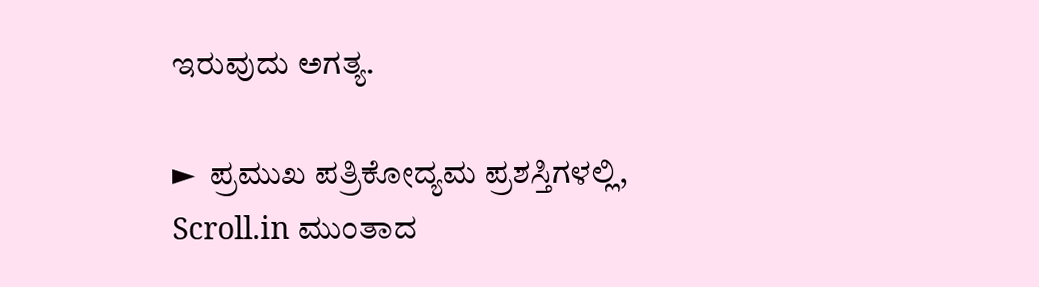ಇರುವುದು ಅಗತ್ಯ.

►  ಪ್ರಮುಖ ಪತ್ರಿಕೋದ್ಯಮ ಪ್ರಶಸ್ತಿಗಳಲ್ಲಿ, Scroll.in ಮುಂತಾದ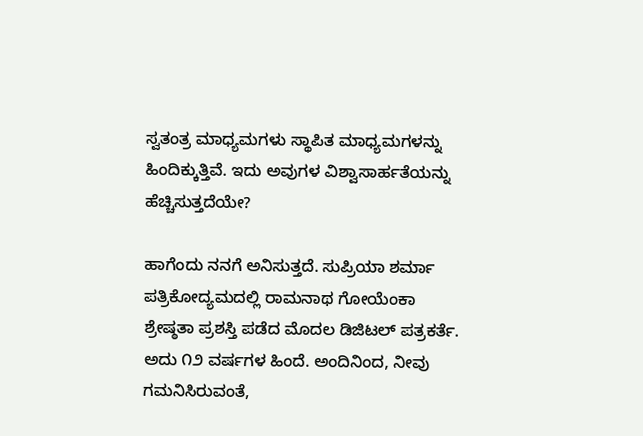ಸ್ವತಂತ್ರ ಮಾಧ್ಯಮಗಳು ಸ್ಥಾಪಿತ ಮಾಧ್ಯಮಗಳನ್ನು ಹಿಂದಿಕ್ಕುತ್ತಿವೆ. ಇದು ಅವುಗಳ ವಿಶ್ವಾಸಾರ್ಹತೆಯನ್ನು ಹೆಚ್ಚಿಸುತ್ತದೆಯೇ?

ಹಾಗೆಂದು ನನಗೆ ಅನಿಸುತ್ತದೆ. ಸುಪ್ರಿಯಾ ಶರ್ಮಾ ಪತ್ರಿಕೋದ್ಯಮದಲ್ಲಿ ರಾಮನಾಥ ಗೋಯೆಂಕಾ ಶ್ರೇಷ್ಠತಾ ಪ್ರಶಸ್ತಿ ಪಡೆದ ಮೊದಲ ಡಿಜಿಟಲ್ ಪತ್ರಕರ್ತೆ. ಅದು ೧೨ ವರ್ಷಗಳ ಹಿಂದೆ. ಅಂದಿನಿಂದ, ನೀವು ಗಮನಿಸಿರುವಂತೆ,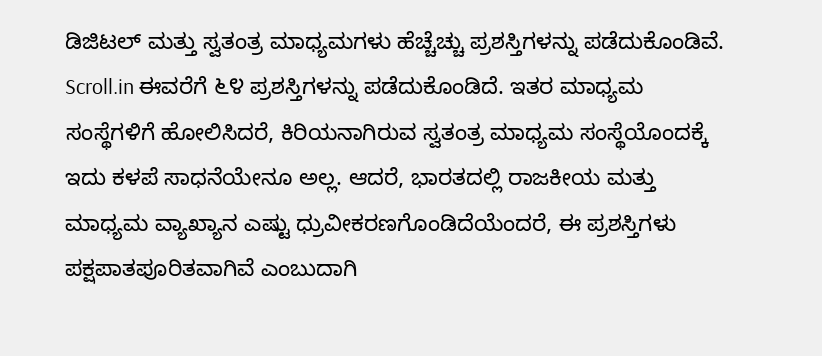ಡಿಜಿಟಲ್ ಮತ್ತು ಸ್ವತಂತ್ರ ಮಾಧ್ಯಮಗಳು ಹೆಚ್ಚೆಚ್ಚು ಪ್ರಶಸ್ತಿಗಳನ್ನು ಪಡೆದುಕೊಂಡಿವೆ. Scroll.in ಈವರೆಗೆ ೬೪ ಪ್ರಶಸ್ತಿಗಳನ್ನು ಪಡೆದುಕೊಂಡಿದೆ. ಇತರ ಮಾಧ್ಯಮ ಸಂಸ್ಥೆಗಳಿಗೆ ಹೋಲಿಸಿದರೆ, ಕಿರಿಯನಾಗಿರುವ ಸ್ವತಂತ್ರ ಮಾಧ್ಯಮ ಸಂಸ್ಥೆಯೊಂದಕ್ಕೆ ಇದು ಕಳಪೆ ಸಾಧನೆಯೇನೂ ಅಲ್ಲ. ಆದರೆ, ಭಾರತದಲ್ಲಿ ರಾಜಕೀಯ ಮತ್ತು ಮಾಧ್ಯಮ ವ್ಯಾಖ್ಯಾನ ಎಷ್ಟು ಧ್ರುವೀಕರಣಗೊಂಡಿದೆಯೆಂದರೆ, ಈ ಪ್ರಶಸ್ತಿಗಳು ಪಕ್ಷಪಾತಪೂರಿತವಾಗಿವೆ ಎಂಬುದಾಗಿ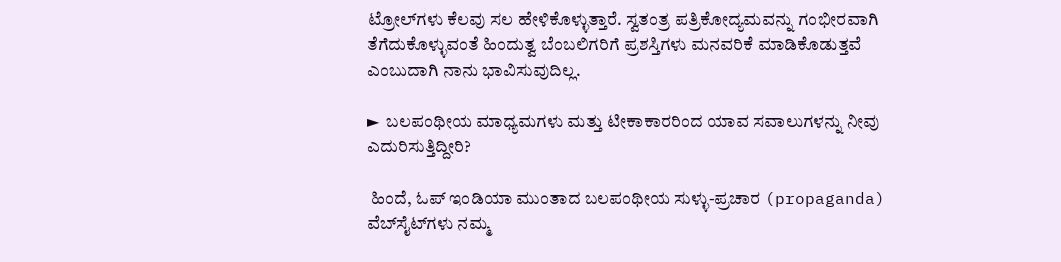ಟ್ರೋಲ್‌ಗಳು ಕೆಲವು ಸಲ ಹೇಳಿಕೊಳ್ಳುತ್ತಾರೆ. ಸ್ವತಂತ್ರ ಪತ್ರಿಕೋದ್ಯಮವನ್ನು ಗಂಭೀರವಾಗಿ ತೆಗೆದುಕೊಳ್ಳುವಂತೆ ಹಿಂದುತ್ವ ಬೆಂಬಲಿಗರಿಗೆ ಪ್ರಶಸ್ತಿಗಳು ಮನವರಿಕೆ ಮಾಡಿಕೊಡುತ್ತವೆ ಎಂಬುದಾಗಿ ನಾನು ಭಾವಿಸುವುದಿಲ್ಲ.

►  ಬಲಪಂಥೀಯ ಮಾಧ್ಯಮಗಳು ಮತ್ತು ಟೀಕಾಕಾರರಿಂದ ಯಾವ ಸವಾಲುಗಳನ್ನು ನೀವು ಎದುರಿಸುತ್ತಿದ್ದೀರಿ?

 ಹಿಂದೆ, ಓಪ್ ಇಂಡಿಯಾ ಮುಂತಾದ ಬಲಪಂಥೀಯ ಸುಳ್ಳು-ಪ್ರಚಾರ (propaganda) ವೆಬ್‌ಸೈಟ್‌ಗಳು ನಮ್ಮ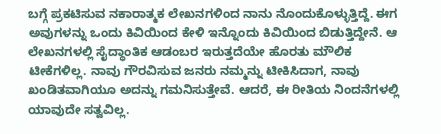ಬಗ್ಗೆ ಪ್ರಕಟಿಸುವ ನಕಾರಾತ್ಮಕ ಲೇಖನಗಳಿಂದ ನಾನು ನೊಂದುಕೊಳ್ಳುತ್ತಿದ್ದೆ. ಈಗ ಅವುಗಳನ್ನು ಒಂದು ಕಿವಿಯಿಂದ ಕೇಳಿ ಇನ್ನೊಂದು ಕಿವಿಯಿಂದ ಬಿಡುತ್ತಿದ್ದೇನೆ. ಆ ಲೇಖನಗಳಲ್ಲಿ ಸೈದ್ಧಾಂತಿಕ ಆಡಂಬರ ಇರುತ್ತದೆಯೇ ಹೊರತು ಮೌಲಿಕ ಟೀಕೆಗಳಿಲ್ಲ. ನಾವು ಗೌರವಿಸುವ ಜನರು ನಮ್ಮನ್ನು ಟೀಕಿಸಿದಾಗ, ನಾವು ಖಂಡಿತವಾಗಿಯೂ ಅದನ್ನು ಗಮನಿಸುತ್ತೇವೆ. ಆದರೆ, ಈ ರೀತಿಯ ನಿಂದನೆಗಳಲ್ಲಿ ಯಾವುದೇ ಸತ್ವವಿಲ್ಲ.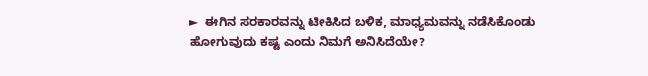►  ಈಗಿನ ಸರಕಾರವನ್ನು ಟೀಕಿಸಿದ ಬಳಿಕ, ಮಾಧ್ಯಮವನ್ನು ನಡೆಸಿಕೊಂಡು ಹೋಗುವುದು ಕಷ್ಟ ಎಂದು ನಿಮಗೆ ಅನಿಸಿದೆಯೇ?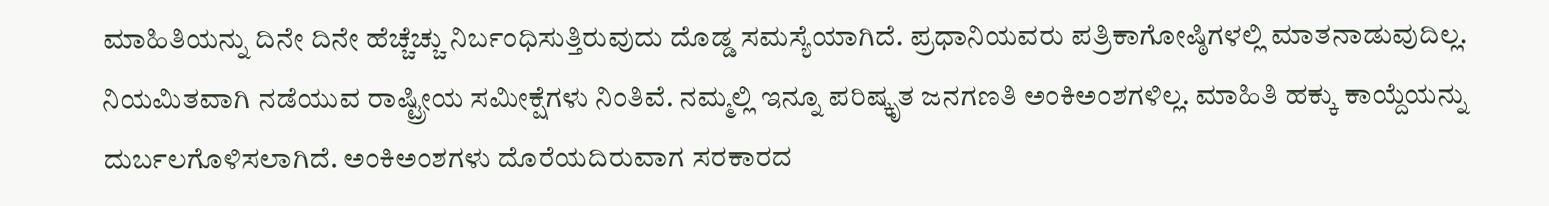ಮಾಹಿತಿಯನ್ನು ದಿನೇ ದಿನೇ ಹೆಚ್ಚೆಚ್ಚು ನಿರ್ಬಂಧಿಸುತ್ತಿರುವುದು ದೊಡ್ಡ ಸಮಸ್ಯೆಯಾಗಿದೆ. ಪ್ರಧಾನಿಯವರು ಪತ್ರಿಕಾಗೋಷ್ಠಿಗಳಲ್ಲಿ ಮಾತನಾಡುವುದಿಲ್ಲ. ನಿಯಮಿತವಾಗಿ ನಡೆಯುವ ರಾಷ್ಟ್ರೀಯ ಸಮೀಕ್ಷೆಗಳು ನಿಂತಿವೆ. ನಮ್ಮಲ್ಲಿ ಇನ್ನೂ ಪರಿಷ್ಕೃತ ಜನಗಣತಿ ಅಂಕಿಅಂಶಗಳಿಲ್ಲ. ಮಾಹಿತಿ ಹಕ್ಕು ಕಾಯ್ದೆಯನ್ನು ದುರ್ಬಲಗೊಳಿಸಲಾಗಿದೆ. ಅಂಕಿಅಂಶಗಳು ದೊರೆಯದಿರುವಾಗ ಸರಕಾರದ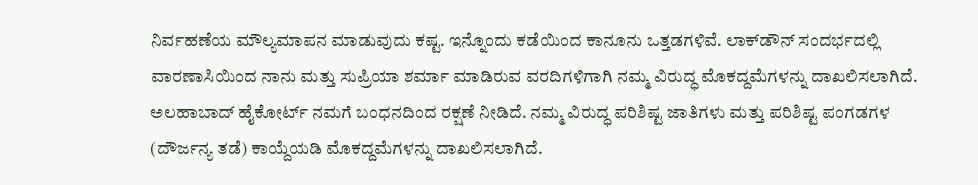ನಿರ್ವಹಣೆಯ ಮೌಲ್ಯಮಾಪನ ಮಾಡುವುದು ಕಷ್ಟ. ಇನ್ನೊಂದು ಕಡೆಯಿಂದ ಕಾನೂನು ಒತ್ತಡಗಳಿವೆ. ಲಾಕ್‌ಡೌನ್ ಸಂದರ್ಭದಲ್ಲಿ ವಾರಣಾಸಿಯಿಂದ ನಾನು ಮತ್ತು ಸುಪ್ರಿಯಾ ಶರ್ಮಾ ಮಾಡಿರುವ ವರದಿಗಳಿಗಾಗಿ ನಮ್ಮ ವಿರುದ್ಧ ಮೊಕದ್ದಮೆಗಳನ್ನು ದಾಖಲಿಸಲಾಗಿದೆ. ಅಲಹಾಬಾದ್ ಹೈಕೋರ್ಟ್ ನಮಗೆ ಬಂಧನದಿಂದ ರಕ್ಷಣೆ ನೀಡಿದೆ. ನಮ್ಮ ವಿರುದ್ಧ ಪರಿಶಿಷ್ಟ ಜಾತಿಗಳು ಮತ್ತು ಪರಿಶಿಷ್ಟ ಪಂಗಡಗಳ (ದೌರ್ಜನ್ಯ ತಡೆ) ಕಾಯ್ದೆಯಡಿ ಮೊಕದ್ದಮೆಗಳನ್ನು ದಾಖಲಿಸಲಾಗಿದೆ.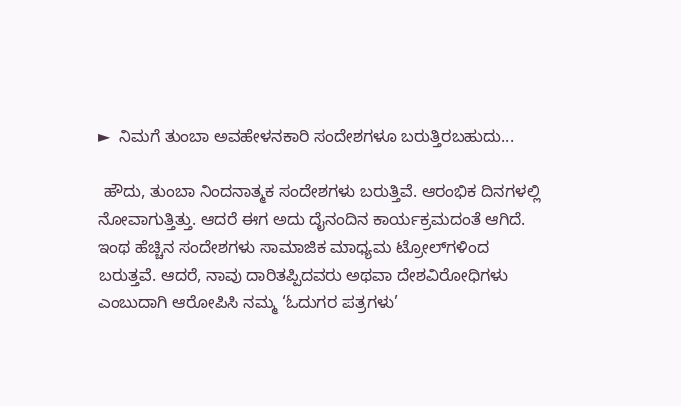►  ನಿಮಗೆ ತುಂಬಾ ಅವಹೇಳನಕಾರಿ ಸಂದೇಶಗಳೂ ಬರುತ್ತಿರಬಹುದು...

 ಹೌದು, ತುಂಬಾ ನಿಂದನಾತ್ಮಕ ಸಂದೇಶಗಳು ಬರುತ್ತಿವೆ. ಆರಂಭಿಕ ದಿನಗಳಲ್ಲಿ ನೋವಾಗುತ್ತಿತ್ತು. ಆದರೆ ಈಗ ಅದು ದೈನಂದಿನ ಕಾರ್ಯಕ್ರಮದಂತೆ ಆಗಿದೆ. ಇಂಥ ಹೆಚ್ಚಿನ ಸಂದೇಶಗಳು ಸಾಮಾಜಿಕ ಮಾಧ್ಯಮ ಟ್ರೋಲ್‌ಗಳಿಂದ ಬರುತ್ತವೆ. ಆದರೆ, ನಾವು ದಾರಿತಪ್ಪಿದವರು ಅಥವಾ ದೇಶವಿರೋಧಿಗಳು ಎಂಬುದಾಗಿ ಆರೋಪಿಸಿ ನಮ್ಮ ‘ಓದುಗರ ಪತ್ರಗಳು’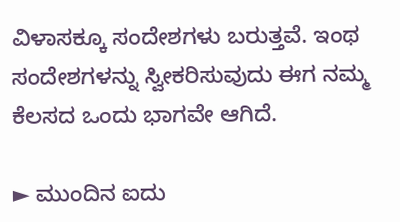ವಿಳಾಸಕ್ಕೂ ಸಂದೇಶಗಳು ಬರುತ್ತವೆ. ಇಂಥ ಸಂದೇಶಗಳನ್ನು ಸ್ವೀಕರಿಸುವುದು ಈಗ ನಮ್ಮ ಕೆಲಸದ ಒಂದು ಭಾಗವೇ ಆಗಿದೆ.

► ಮುಂದಿನ ಐದು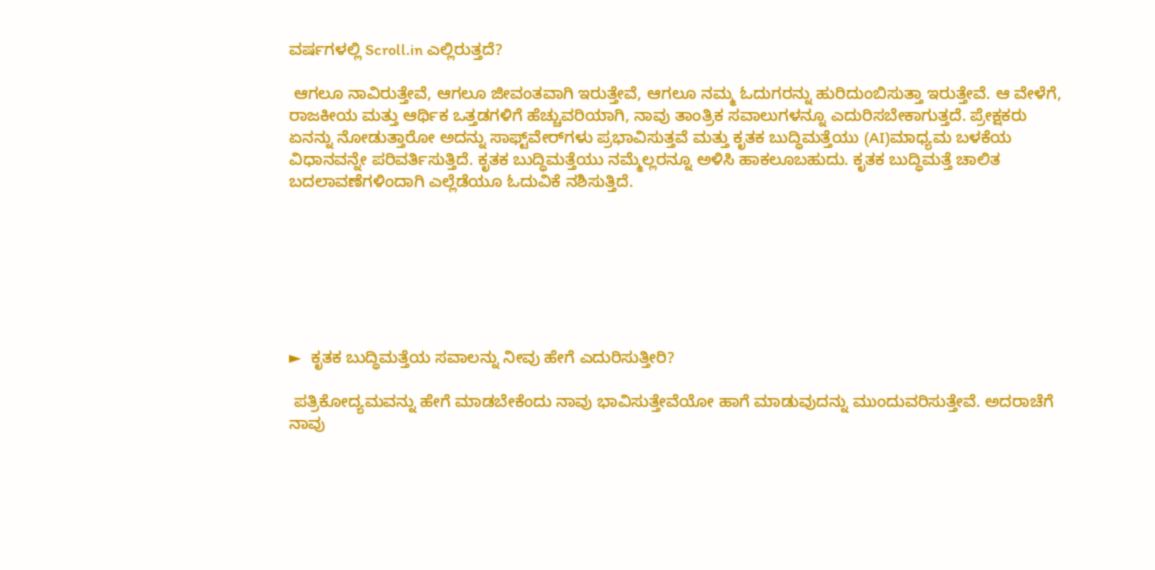ವರ್ಷಗಳಲ್ಲಿ Scroll.in ಎಲ್ಲಿರುತ್ತದೆ?

 ಆಗಲೂ ನಾವಿರುತ್ತೇವೆ, ಆಗಲೂ ಜೀವಂತವಾಗಿ ಇರುತ್ತೇವೆ, ಆಗಲೂ ನಮ್ಮ ಓದುಗರನ್ನು ಹುರಿದುಂಬಿಸುತ್ತಾ ಇರುತ್ತೇವೆ. ಆ ವೇಳೆಗೆ, ರಾಜಕೀಯ ಮತ್ತು ಆರ್ಥಿಕ ಒತ್ತಡಗಳಿಗೆ ಹೆಚ್ಚುವರಿಯಾಗಿ, ನಾವು ತಾಂತ್ರಿಕ ಸವಾಲುಗಳನ್ನೂ ಎದುರಿಸಬೇಕಾಗುತ್ತದೆ. ಪ್ರೇಕ್ಷಕರು ಏನನ್ನು ನೋಡುತ್ತಾರೋ ಅದನ್ನು ಸಾಫ್ಟ್‌ವೇರ್‌ಗಳು ಪ್ರಭಾವಿಸುತ್ತವೆ ಮತ್ತು ಕೃತಕ ಬುದ್ಧಿಮತ್ತೆಯು (AI)ಮಾಧ್ಯಮ ಬಳಕೆಯ ವಿಧಾನವನ್ನೇ ಪರಿವರ್ತಿಸುತ್ತಿದೆ. ಕೃತಕ ಬುದ್ಧಿಮತ್ತೆಯು ನಮ್ಮೆಲ್ಲರನ್ನೂ ಅಳಿಸಿ ಹಾಕಲೂಬಹುದು. ಕೃತಕ ಬುದ್ಧಿಮತ್ತೆ ಚಾಲಿತ ಬದಲಾವಣೆಗಳಿಂದಾಗಿ ಎಲ್ಲೆಡೆಯೂ ಓದುವಿಕೆ ನಶಿಸುತ್ತಿದೆ.







►  ಕೃತಕ ಬುದ್ಧಿಮತ್ತೆಯ ಸವಾಲನ್ನು ನೀವು ಹೇಗೆ ಎದುರಿಸುತ್ತೀರಿ?

 ಪತ್ರಿಕೋದ್ಯಮವನ್ನು ಹೇಗೆ ಮಾಡಬೇಕೆಂದು ನಾವು ಭಾವಿಸುತ್ತೇವೆಯೋ ಹಾಗೆ ಮಾಡುವುದನ್ನು ಮುಂದುವರಿಸುತ್ತೇವೆ. ಅದರಾಚೆಗೆ ನಾವು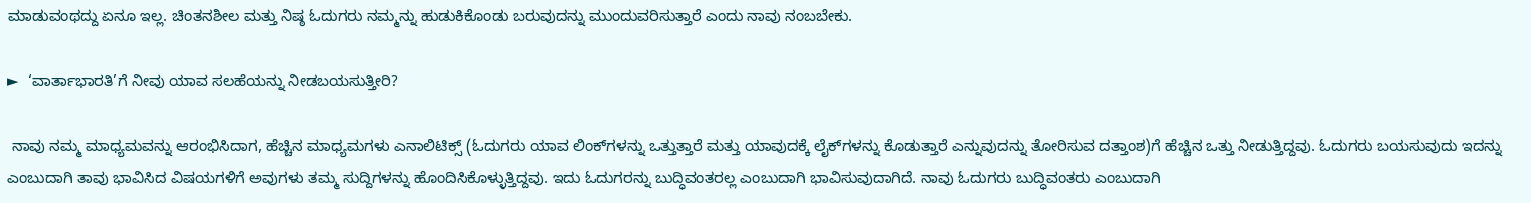ಮಾಡುವಂಥದ್ದು ಏನೂ ಇಲ್ಲ. ಚಿಂತನಶೀಲ ಮತ್ತು ನಿಷ್ಠ ಓದುಗರು ನಮ್ಮನ್ನು ಹುಡುಕಿಕೊಂಡು ಬರುವುದನ್ನು ಮುಂದುವರಿಸುತ್ತಾರೆ ಎಂದು ನಾವು ನಂಬಬೇಕು.

►  ‘ವಾರ್ತಾಭಾರತಿ’ಗೆ ನೀವು ಯಾವ ಸಲಹೆಯನ್ನು ನೀಡಬಯಸುತ್ತೀರಿ?

 ನಾವು ನಮ್ಮ ಮಾಧ್ಯಮವನ್ನು ಆರಂಭಿಸಿದಾಗ, ಹೆಚ್ಚಿನ ಮಾಧ್ಯಮಗಳು ಎನಾಲಿಟಿಕ್ಸ್ (ಓದುಗರು ಯಾವ ಲಿಂಕ್‌ಗಳನ್ನು ಒತ್ತುತ್ತಾರೆ ಮತ್ತು ಯಾವುದಕ್ಕೆ ಲೈಕ್‌ಗಳನ್ನು ಕೊಡುತ್ತಾರೆ ಎನ್ನುವುದನ್ನು ತೋರಿಸುವ ದತ್ತಾಂಶ)ಗೆ ಹೆಚ್ಚಿನ ಒತ್ತು ನೀಡುತ್ತಿದ್ದವು. ಓದುಗರು ಬಯಸುವುದು ಇದನ್ನು ಎಂಬುದಾಗಿ ತಾವು ಭಾವಿಸಿದ ವಿಷಯಗಳಿಗೆ ಅವುಗಳು ತಮ್ಮ ಸುದ್ದಿಗಳನ್ನು ಹೊಂದಿಸಿಕೊಳ್ಳುತ್ತಿದ್ದವು. ಇದು ಓದುಗರನ್ನು ಬುದ್ಧಿವಂತರಲ್ಲ ಎಂಬುದಾಗಿ ಭಾವಿಸುವುದಾಗಿದೆ. ನಾವು ಓದುಗರು ಬುದ್ಧಿವಂತರು ಎಂಬುದಾಗಿ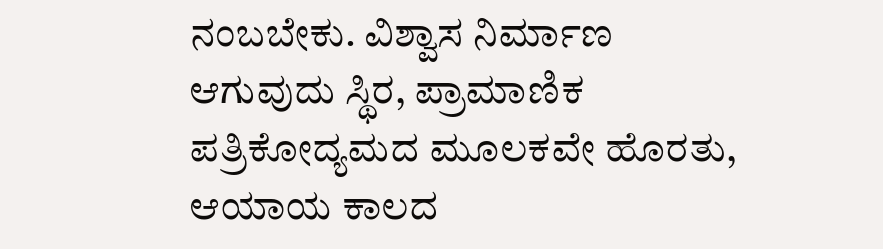ನಂಬಬೇಕು. ವಿಶ್ವಾಸ ನಿರ್ಮಾಣ ಆಗುವುದು ಸ್ಥಿರ, ಪ್ರಾಮಾಣಿಕ ಪತ್ರಿಕೋದ್ಯಮದ ಮೂಲಕವೇ ಹೊರತು, ಆಯಾಯ ಕಾಲದ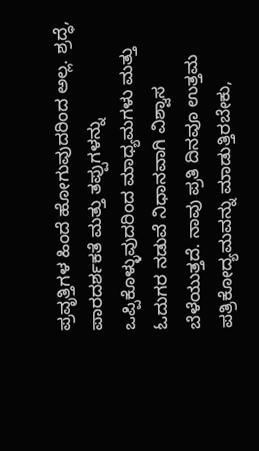ಪ್ರವೃತ್ತಿಗಳ ಹಿಂದೆ ಹೋಗುವುದರಿಂದ ಅಲ್ಲ. ಶ್ರದ್ಧೆ, ಪಾರದರ್ಶಕತೆ ಮತ್ತು ತಪ್ಪುಗಳನ್ನು ಒಪ್ಪಿಕೊಳ್ಳುವುದರಿಂದ ಮಾಧ್ಯಮಗಳು ಮತ್ತು ಓದುಗರ ನಡುವೆ ನಿಧಾನವಾಗಿ ವಿಶ್ವಾಸ ಬೆಳೆಯುತ್ತದೆ. ನಾವು ಪ್ರತಿ ದಿನವೂ ಉತ್ತಮ ಪತ್ರಿಕೋದ್ಯಮವನ್ನು ಮಾಡುತ್ತಿರಬೇಕು,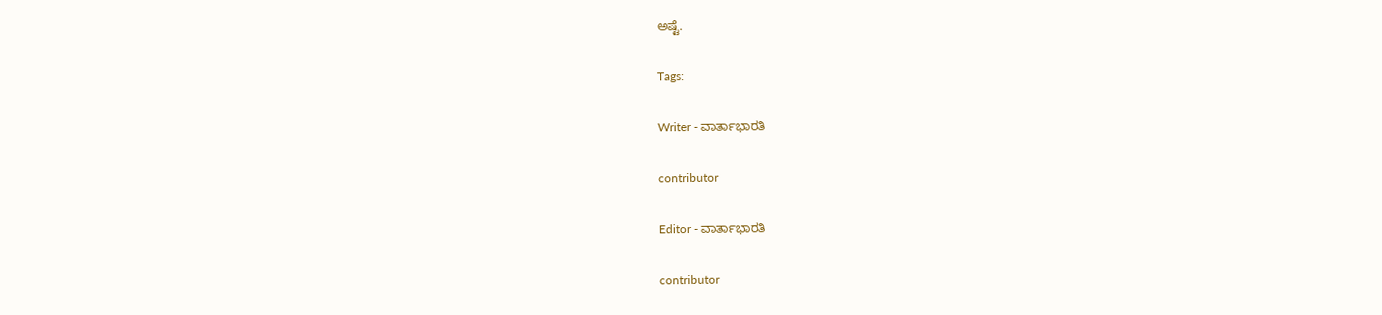ಅಷ್ಟೆ.

Tags:

Writer - ವಾರ್ತಾಭಾರತಿ

contributor

Editor - ವಾರ್ತಾಭಾರತಿ

contributor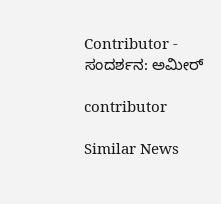Contributor - ಸಂದರ್ಶನ: ಅಮೀರ್

contributor

Similar News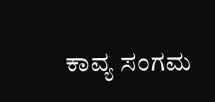ಕಾವ್ಯ ಸಂಗಮ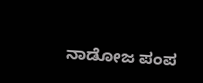ನಾಡೋಜ ಪಂಪ